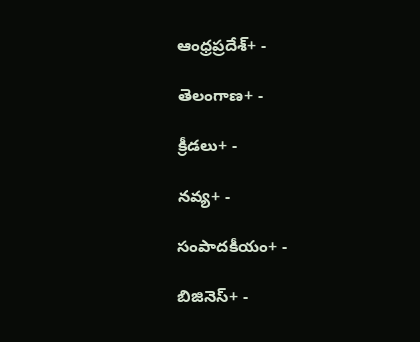ఆంధ్రప్రదేశ్+ -

తెలంగాణ+ -

క్రీడలు+ -

నవ్య+ -

సంపాదకీయం+ -

బిజినెస్+ -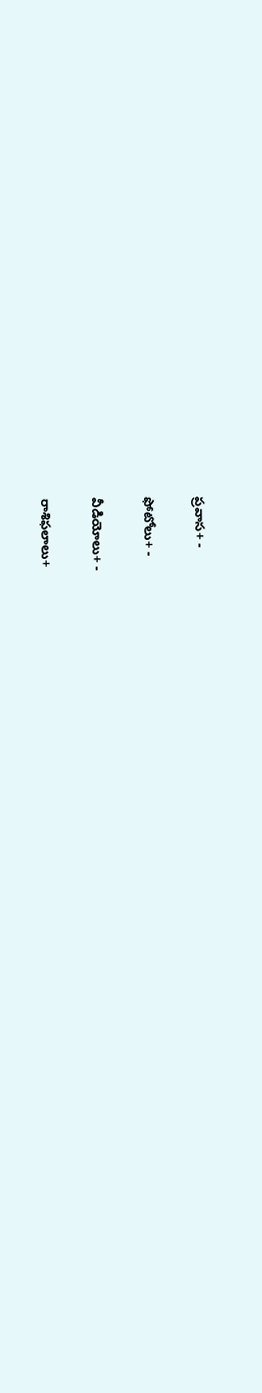ప్రవాస+ -

ఫోటోలు+ -

వీడియోలు+ -

రాశిఫలాలు+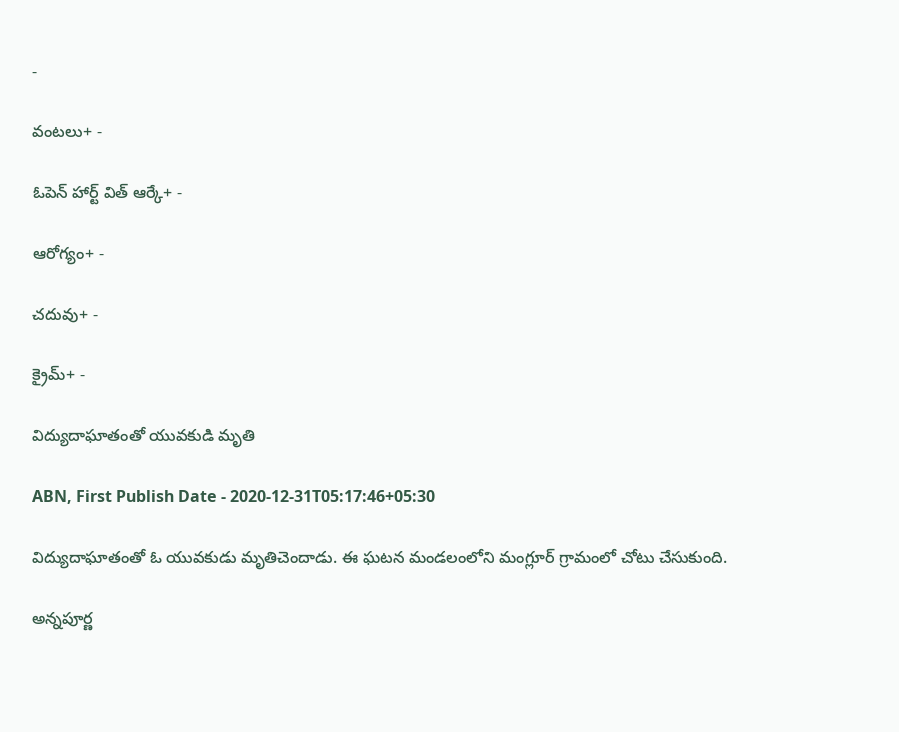-

వంటలు+ -

ఓపెన్ హార్ట్ విత్ ఆర్కే+ -

ఆరోగ్యం+ -

చదువు+ -

క్రైమ్+ -

విద్యుదాఘాతంతో యువకుడి మృతి

ABN, First Publish Date - 2020-12-31T05:17:46+05:30

విద్యుదాఘాతంతో ఓ యువకుడు మృతిచెందాడు. ఈ ఘటన మండలంలోని మంగ్లూర్‌ గ్రామంలో చోటు చేసుకుంది.

అన్నపూర్ణ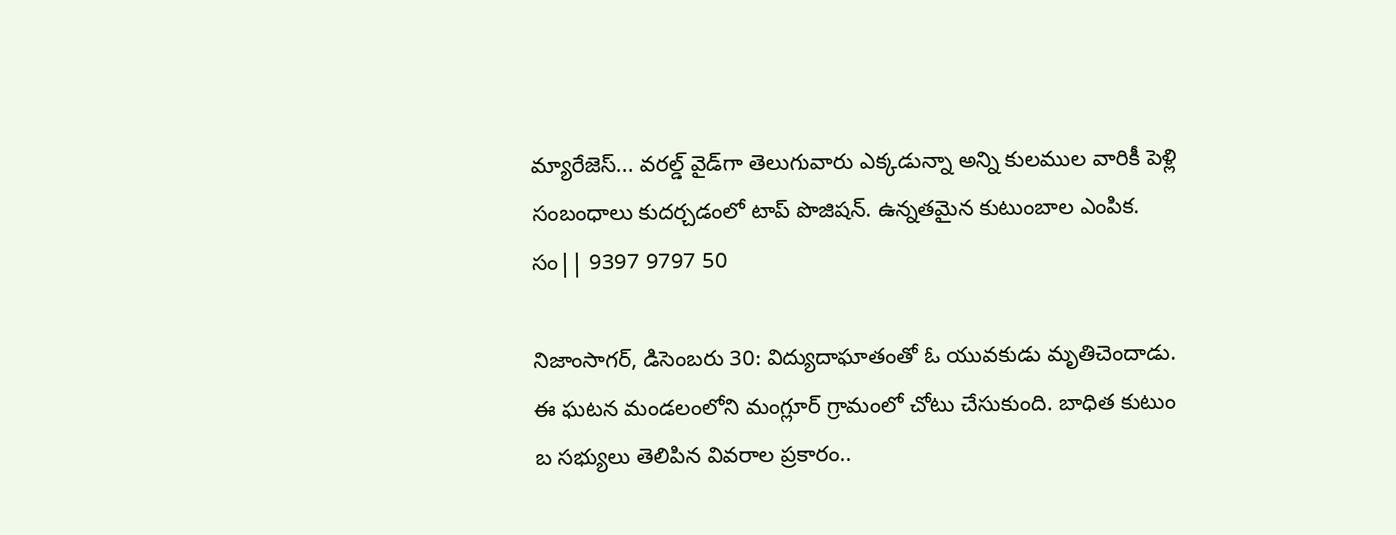మ్యారేజెస్... వరల్డ్ వైడ్‌గా తెలుగువారు ఎక్కడున్నా అన్ని కులముల వారికీ పెళ్లి సంబంధాలు కుదర్చడంలో టాప్ పొజిషన్. ఉన్నతమైన కుటుంబాల ఎంపిక. సం|| 9397 9797 50

నిజాంసాగర్‌, డిసెంబరు 30: విద్యుదాఘాతంతో ఓ యువకుడు మృతిచెందాడు. ఈ ఘటన మండలంలోని మంగ్లూర్‌ గ్రామంలో చోటు చేసుకుంది. బాధిత కుటుం బ సభ్యులు తెలిపిన వివరాల ప్రకారం..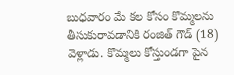బుధవారం మే కల కోసం కొమ్మలను తీసుకురావడానికి రంజిత్‌ గౌడ్‌ (18) వెళ్లాడు. కొమ్మలు కోస్తుండగా పైన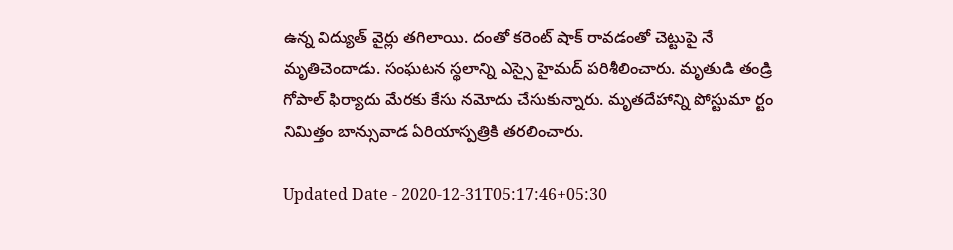ఉన్న విద్యుత్‌ వైర్లు తగిలాయి. దంతో కరెంట్‌ షాక్‌ రావడంతో చెట్టుపై నే మృతిచెందాడు. సంఘటన స్థలాన్ని ఎస్సై హైమద్‌ పరిశీలించారు. మృతుడి తండ్రి గోపాల్‌ ఫిర్యాదు మేరకు కేసు నమోదు చేసుకున్నారు. మృతదేహాన్ని పోస్టుమా ర్టం నిమిత్తం బాన్సువాడ ఏరియాస్పత్రికి తరలించారు.

Updated Date - 2020-12-31T05:17:46+05:30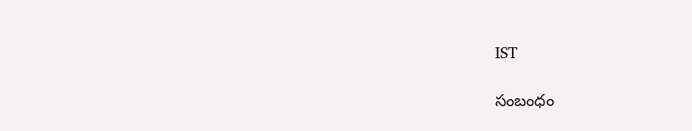IST

సంబంధం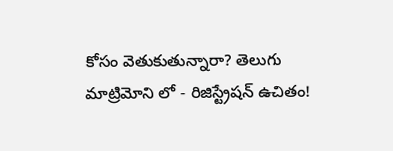కోసం వెతుకుతున్నారా? తెలుగు మాట్రిమోని లో - రిజిస్ట్రేషన్ ఉచితం!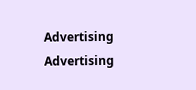Advertising
Advertising